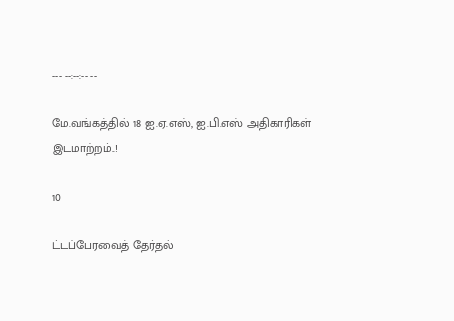--- --:--:-- --

மே.வங்கத்தில் 18 ஐ.ஏ.எஸ், ஐ.பி.எஸ் அதிகாரிகள் இடமாற்றம்..!

10

ட்டப்பேரவைத் தேர்தல்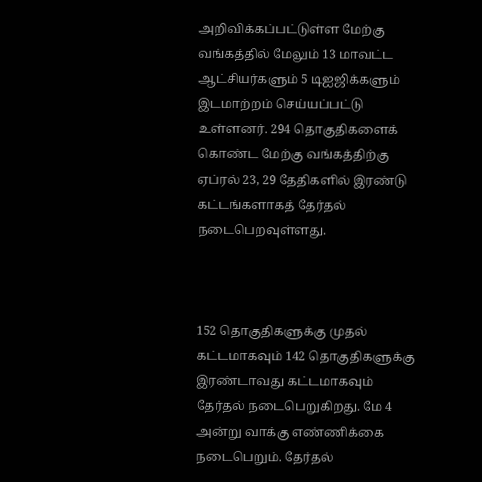அறிவிக்கப்பட்டுள்ள மேற்கு வங்கத்தில் மேலும் 13 மாவட்ட ஆட்சியர்களும் 5 டிஐஜிக்களும் இடமாற்றம் செய்யப்பட்டு உள்ளனர். 294 தொகுதிகளைக் கொண்ட மேற்கு வங்கத்திற்கு ஏப்ரல் 23, 29 தேதிகளில் இரண்டு கட்டங்களாகத் தேர்தல் நடைபெறவுள்ளது.



152 தொகுதிகளுக்கு முதல் கட்டமாகவும் 142 தொகுதிகளுக்கு இரண்டாவது கட்டமாகவும் தேர்தல் நடைபெறுகிறது. மே 4 அன்று வாக்கு எண்ணிக்கை நடைபெறும். தேர்தல்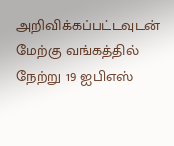அறிவிக்கப்பட்டவுடன் மேற்கு வங்கத்தில் நேற்று 19 ஐபிஎஸ்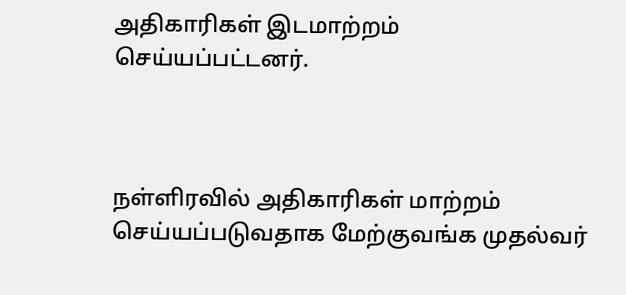அதிகாரிகள் இடமாற்றம் செய்யப்பட்டனர்.



நள்ளிரவில் அதிகாரிகள் மாற்றம் செய்யப்படுவதாக மேற்குவங்க முதல்வர்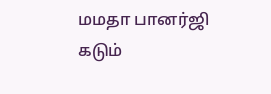மமதா பானர்ஜி கடும்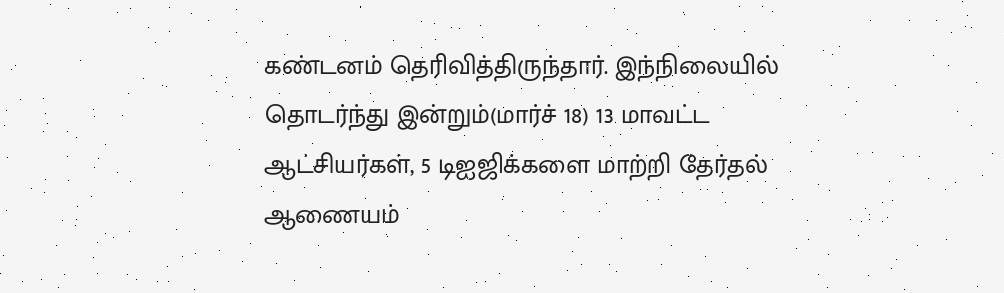கண்டனம் தெரிவித்திருந்தார். இந்நிலையில் தொடர்ந்து இன்றும்(மார்ச் 18) 13 மாவட்ட ஆட்சியர்கள், 5 டிஐஜிக்களை மாற்றி தேர்தல் ஆணையம்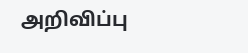அறிவிப்பு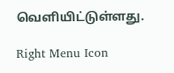வெளியிட்டுள்ளது.

Right Menu Icon